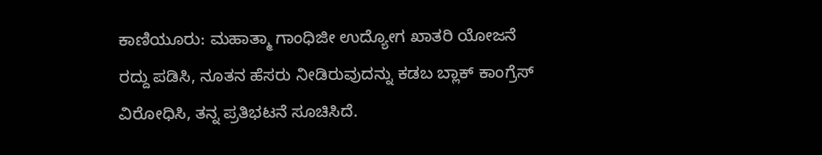ಕಾಣಿಯೂರು: ಮಹಾತ್ಮಾ ಗಾಂಧಿಜೀ ಉದ್ಯೋಗ ಖಾತರಿ ಯೋಜನೆ ರದ್ದು ಪಡಿಸಿ, ನೂತನ ಹೆಸರು ನೀಡಿರುವುದನ್ನು ಕಡಬ ಬ್ಲಾಕ್ ಕಾಂಗ್ರೆಸ್ ವಿರೋಧಿಸಿ, ತನ್ನ ಪ್ರತಿಭಟನೆ ಸೂಚಿಸಿದೆ.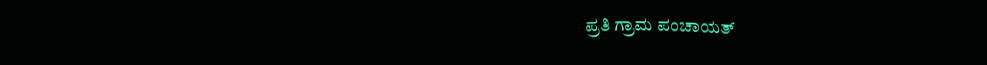ಪ್ರತಿ ಗ್ರಾಮ ಪಂಚಾಯತ್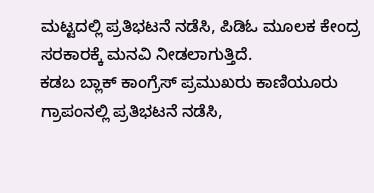ಮಟ್ಟದಲ್ಲಿ ಪ್ರತಿಭಟನೆ ನಡೆಸಿ, ಪಿಡಿಓ ಮೂಲಕ ಕೇಂದ್ರ ಸರಕಾರಕ್ಕೆ ಮನವಿ ನೀಡಲಾಗುತ್ತಿದೆ.
ಕಡಬ ಬ್ಲಾಕ್ ಕಾಂಗ್ರೆಸ್ ಪ್ರಮುಖರು ಕಾಣಿಯೂರು ಗ್ರಾಪಂನಲ್ಲಿ ಪ್ರತಿಭಟನೆ ನಡೆಸಿ,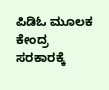ಪಿಡಿಓ ಮೂಲಕ ಕೇಂದ್ರ ಸರಕಾರಕ್ಕೆ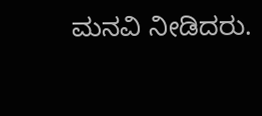ಮನವಿ ನೀಡಿದರು.